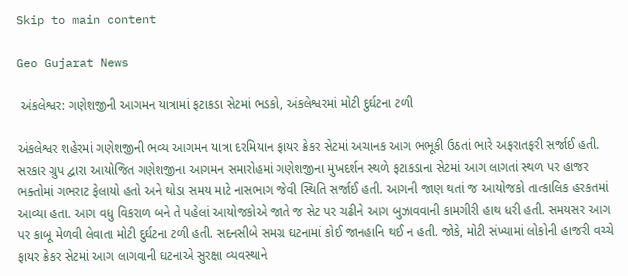Skip to main content

Geo Gujarat News

 અંકલેશ્વર: ગણેશજીની આગમન યાત્રામાં ફટાકડા સેટમાં ભડકો, અંકલેશ્વરમાં મોટી દુર્ઘટના ટળી

અંકલેશ્વર શહેરમાં ગણેશજીની ભવ્ય આગમન યાત્રા દરમિયાન ફાયર ક્રેકર સેટમાં અચાનક આગ ભભૂકી ઉઠતાં ભારે અફરાતફરી સર્જાઈ હતી. સરકાર ગ્રુપ દ્વારા આયોજિત ગણેશજીના આગમન સમારોહમાં ગણેશજીના મુખદર્શન સ્થળે ફટાકડાના સેટમાં આગ લાગતાં સ્થળ પર હાજર ભક્તોમાં ગભરાટ ફેલાયો હતો અને થોડા સમય માટે નાસભાગ જેવી સ્થિતિ સર્જાઈ હતી. આગની જાણ થતાં જ આયોજકો તાત્કાલિક હરકતમાં આવ્યા હતા. આગ વધુ વિકરાળ બને તે પહેલાં આયોજકોએ જાતે જ સેટ પર ચઢીને આગ બુઝાવવાની કામગીરી હાથ ધરી હતી. સમયસર આગ પર કાબૂ મેળવી લેવાતા મોટી દુર્ઘટના ટળી હતી. સદનસીબે સમગ્ર ઘટનામાં કોઈ જાનહાનિ થઈ ન હતી. જોકે, મોટી સંખ્યામાં લોકોની હાજરી વચ્ચે ફાયર ક્રેકર સેટમાં આગ લાગવાની ઘટનાએ સુરક્ષા વ્યવસ્થાને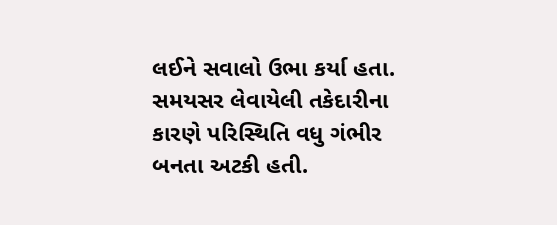લઈને સવાલો ઉભા કર્યા હતા. સમયસર લેવાયેલી તકેદારીના કારણે પરિસ્થિતિ વધુ ગંભીર બનતા અટકી હતી.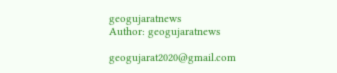geogujaratnews
Author: geogujaratnews

geogujarat2020@gmail.com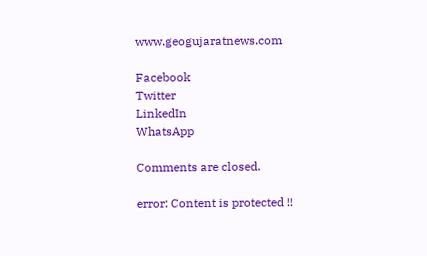www.geogujaratnews.com

Facebook
Twitter
LinkedIn
WhatsApp

Comments are closed.

error: Content is protected !!